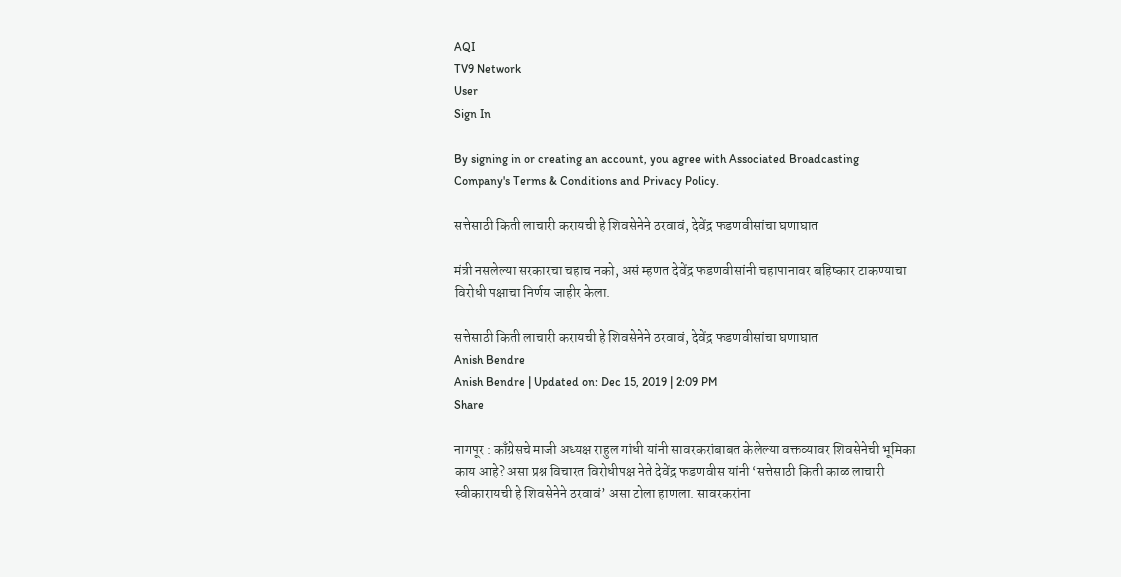AQI
TV9 Network
User
Sign In

By signing in or creating an account, you agree with Associated Broadcasting Company's Terms & Conditions and Privacy Policy.

सत्तेसाठी किती लाचारी करायची हे शिवसेनेने ठरवावं, देवेंद्र फडणवीसांचा घणाघात

मंत्री नसलेल्या सरकारचा चहाच नको, असं म्हणत देवेंद्र फडणवीसांनी चहापानावर बहिष्कार टाकण्याचा विरोधी पक्षाचा निर्णय जाहीर केला.

सत्तेसाठी किती लाचारी करायची हे शिवसेनेने ठरवावं, देवेंद्र फडणवीसांचा घणाघात
Anish Bendre
Anish Bendre | Updated on: Dec 15, 2019 | 2:09 PM
Share

नागपूर : काँग्रेसचे माजी अध्यक्ष राहुल गांधी यांनी सावरकरांबाबत केलेल्या वक्तव्यावर शिवसेनेची भूमिका काय आहे? असा प्रश्न विचारत विरोधीपक्ष नेते देवेंद्र फडणवीस यांनी ‘सत्तेसाठी किती काळ लाचारी स्वीकारायची हे शिवसेनेने ठरवावं’ असा टोला हाणला. सावरकरांना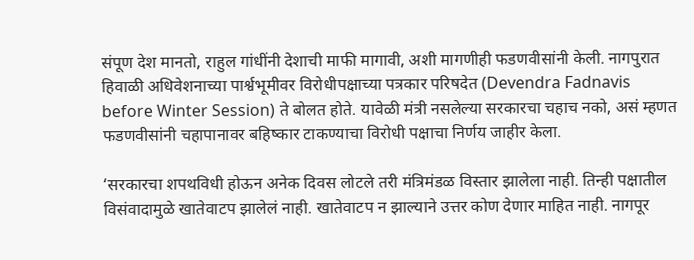संपूण देश मानतो, राहुल गांधींनी देशाची माफी मागावी, अशी मागणीही फडणवीसांनी केली. नागपुरात हिवाळी अधिवेशनाच्या पार्श्वभूमीवर विरोधीपक्षाच्या पत्रकार परिषदेत (Devendra Fadnavis before Winter Session) ते बोलत होते. यावेळी मंत्री नसलेल्या सरकारचा चहाच नको, असं म्हणत फडणवीसांनी चहापानावर बहिष्कार टाकण्याचा विरोधी पक्षाचा निर्णय जाहीर केला.

‘सरकारचा शपथविधी होऊन अनेक दिवस लोटले तरी मंत्रिमंडळ विस्तार झालेला नाही. तिन्ही पक्षातील विसंवादामुळे खातेवाटप झालेलं नाही. खातेवाटप न झाल्याने उत्तर कोण देणार माहित नाही. नागपूर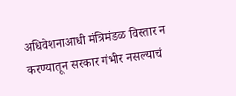अधिवेशनाआधी मंत्रिमंडळ विस्तार न करण्यातून सरकार गंभीर नसल्याचं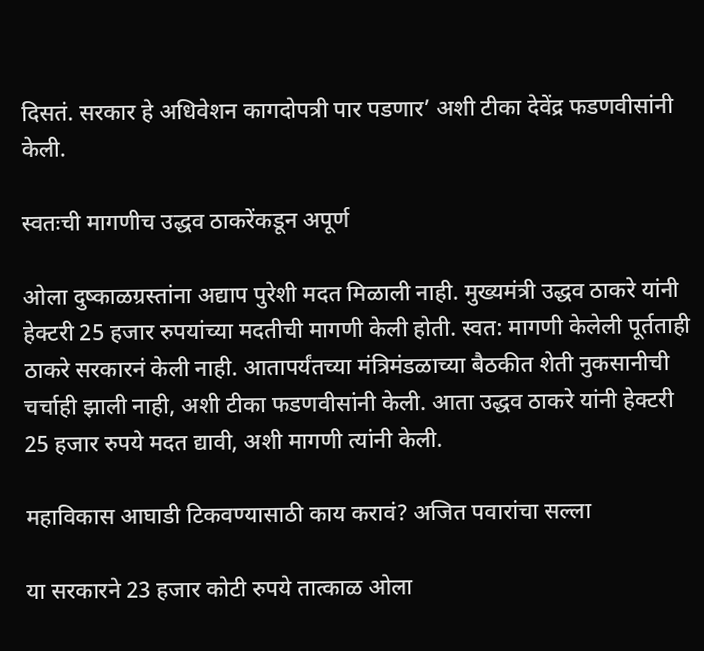दिसतं. सरकार हे अधिवेशन कागदोपत्री पार पडणार’ अशी टीका देवेंद्र फडणवीसांनी केली.

स्वतःची मागणीच उद्धव ठाकरेंकडून अपूर्ण

ओला दुष्काळग्रस्तांना अद्याप पुरेशी मदत मिळाली नाही. मुख्यमंत्री उद्धव ठाकरे यांनी हेक्टरी 25 हजार रुपयांच्या मदतीची मागणी केली होती. स्वत: मागणी केलेली पूर्तताही ठाकरे सरकारनं केली नाही. आतापर्यंतच्या मंत्रिमंडळाच्या बैठकीत शेती नुकसानीची चर्चाही झाली नाही, अशी टीका फडणवीसांनी केली. आता उद्धव ठाकरे यांनी हेक्टरी 25 हजार रुपये मदत द्यावी, अशी मागणी त्यांनी केली.

महाविकास आघाडी टिकवण्यासाठी काय करावं? अजित पवारांचा सल्ला

या सरकारने 23 हजार कोटी रुपये तात्काळ ओला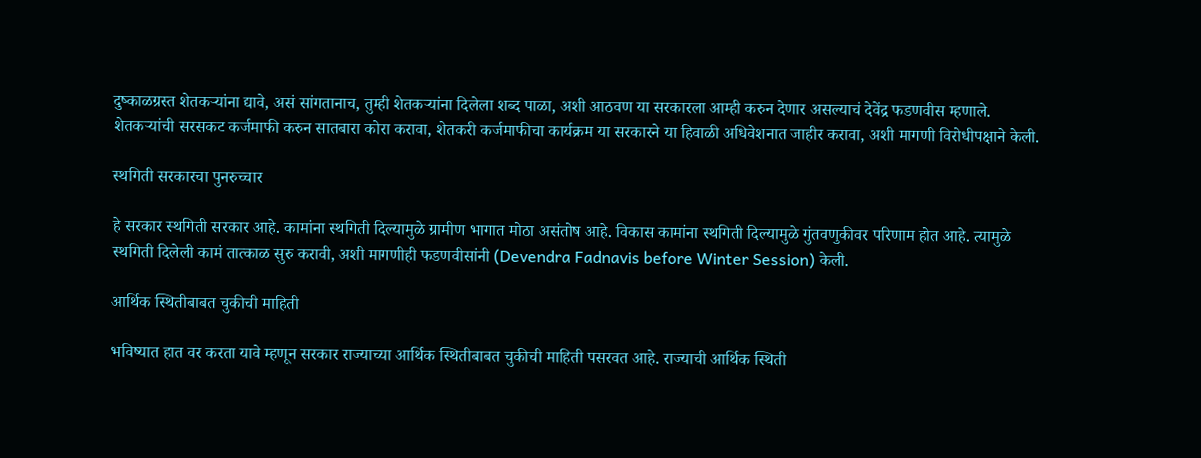दुष्काळग्रस्त शेतकऱ्यांना द्यावे, असं सांगतानाच, तुम्ही शेतकऱ्यांना दिलेला शब्द पाळा, अशी आठवण या सरकारला आम्ही करुन देणार असल्याचं देवेंद्र फडणवीस म्हणाले. शेतकऱ्यांची सरसकट कर्जमाफी करुन सातबारा कोरा करावा, शेतकरी कर्जमाफीचा कार्यक्रम या सरकारने या हिवाळी अधिवेशनात जाहीर करावा, अशी मागणी विरोधीपक्षाने केली.

स्थगिती सरकारचा पुनरुच्चार

हे सरकार स्थगिती सरकार आहे. कामांना स्थगिती दिल्यामुळे ग्रामीण भागात मोठा असंतोष आहे. विकास कामांना स्थगिती दिल्यामुळे गुंतवणुकीवर परिणाम होत आहे. त्यामुळे स्थगिती दिलेली कामं तात्काळ सुरु करावी, अशी मागणीही फडणवीसांनी (Devendra Fadnavis before Winter Session) केली.

आर्थिक स्थितीबाबत चुकीची माहिती

भविष्यात हात वर करता यावे म्हणून सरकार राज्याच्या आर्थिक स्थितीबाबत चुकीची माहिती पसरवत आहे. राज्याची आर्थिक स्थिती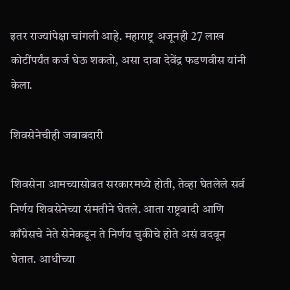इतर राज्यांपेक्षा चांगली आहे. महाराष्ट्र अजूनही 27 लाख कोटींपर्यंत कर्ज घेऊ शकतो, असा दावा देवेंद्र फडणवीस यांनी केला.

शिवसेनेचीही जबाबदारी

शिवसेना आमच्यासोबत सरकारमध्ये होती, तेव्हा घेतलेले सर्व निर्णय शिवसेनेच्या संमतीने घेतले. आता राष्ट्रवादी आणि काँग्रेसचे नेते सेनेकडून ते निर्णय चुकीचे होते असं वदवून घेतात. आधीच्या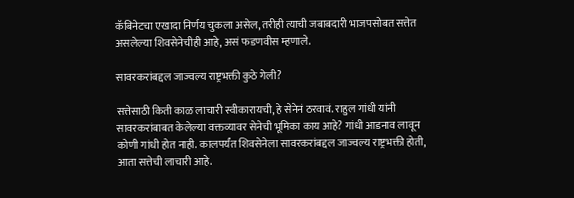कॅबिनेटचा एखादा निर्णय चुकला असेल, तरीही त्याची जबाबदारी भाजपसोबत सत्तेत असलेल्या शिवसेनेचीही आहे, असं फडणवीस म्हणाले.

सावरकरांबद्दल जाज्वल्य राष्ट्रभक्ती कुठे गेली?

सत्तेसाठी किती काळ लाचारी स्वीकारायची, हे सेनेनं ठरवावं. राहुल गांधी यांनी सावरकरांबाबत केलेल्या वक्तव्यावर सेनेची भूमिका काय आहे? गांधी आडनाव लावून कोणी गांधी होत नाही. कालपर्यंत शिवसेनेला सावरकरांबद्दल जाज्वल्य राष्ट्रभक्ती होती, आता सत्तेची लाचारी आहे.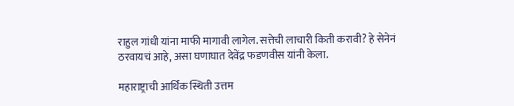राहुल गांधी यांना माफी मागावी लागेल. सत्तेची लाचारी किती करावी? हे सेनेनं ठरवायचं आहे, असा घणाघात देवेंद्र फडणवीस यांनी केला.

महाराष्ट्राची आर्थिक स्थिती उत्तम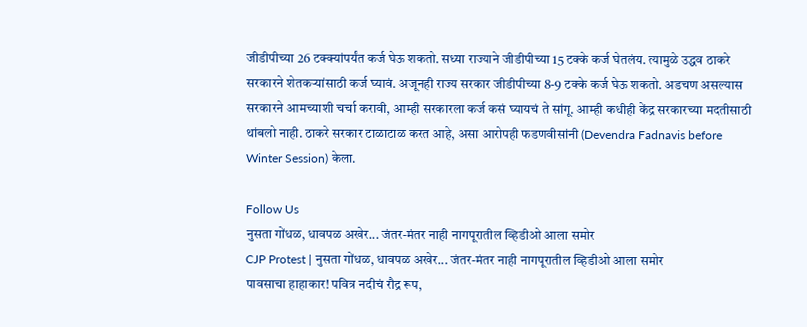जीडीपीच्या 26 टक्क्यांपर्यंत कर्ज घेऊ शकतो. सध्या राज्याने जीडीपीच्या 15 टक्के कर्ज घेतलंय. त्यामुळे उद्धव ठाकरे सरकारने शेतकऱ्यांसाठी कर्ज घ्यावं. अजूनही राज्य सरकार जीडीपीच्या 8-9 टक्के कर्ज घेऊ शकतो. अडचण असल्यास सरकारने आमच्याशी चर्चा करावी, आम्ही सरकारला कर्ज कसं घ्यायचं ते सांगू. आम्ही कधीही केंद्र सरकारच्या मदतीसाठी थांबलो नाही. ठाकरे सरकार टाळाटाळ करत आहे, असा आरोपही फडणवीसांनी (Devendra Fadnavis before Winter Session) केला.

Follow Us
नुसता गोंधळ, धावपळ अखेर... जंतर-मंतर नाही नागपूरातील व्हिडीओ आला समोर
CJP Protest | नुसता गोंधळ, धावपळ अखेर... जंतर-मंतर नाही नागपूरातील व्हिडीओ आला समोर
पावसाचा हाहाकार! पवित्र नदीचं रौद्र रूप,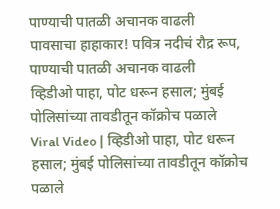पाण्याची पातळी अचानक वाढली
पावसाचा हाहाकार! पवित्र नदीचं रौद्र रूप, पाण्याची पातळी अचानक वाढली
व्हिडीओ पाहा, पोट धरून हसाल; मुंबई पोलिसांच्या तावडीतून कॉक्रोच पळाले
Viral Video | व्हिडीओ पाहा, पोट धरून हसाल; मुंबई पोलिसांच्या तावडीतून कॉक्रोच पळाले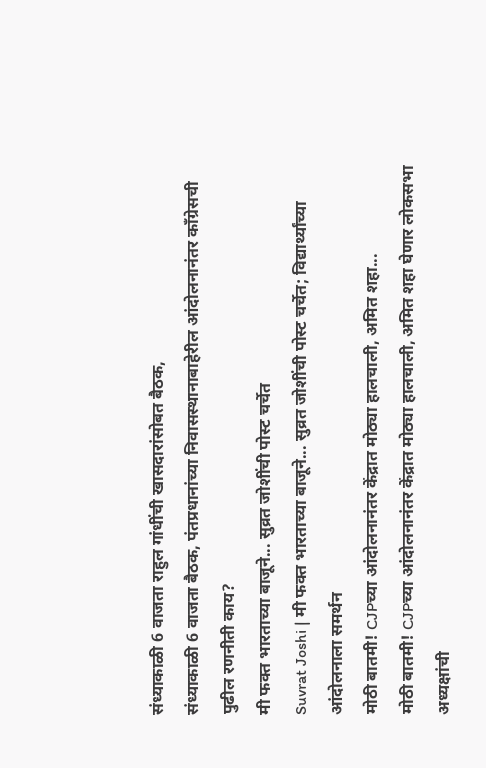संध्याकाळी 6 वाजता राहुल गांधींची खासदारांसोबत बैठक,
संध्याकाळी 6 वाजता बैठक, पंतप्रधानांच्या निवासस्थानाबाहेरील आंदोलनानंतर कॉंग्रेसची पुढील रणनीती काय?
मी फक्त भारताच्या बाजूने... सुव्रत जोशींची पोस्ट चर्चेत
Suvrat Joshi | मी फक्त भारताच्या बाजूने... सुव्रत जोशींची पोस्ट चर्चेत; विद्यार्थ्यांच्या आंदोलनाला समर्थन
मोठी बातमी! CJPच्या आंदोलनानंतर केंद्रात मोठ्या हालचाली, अमित शहा...
मोठी बातमी! CJPच्या आंदोलनानंतर केंद्रात मोठ्या हालचाली, अमित शहा घेणार लोकसभा अध्यक्षांची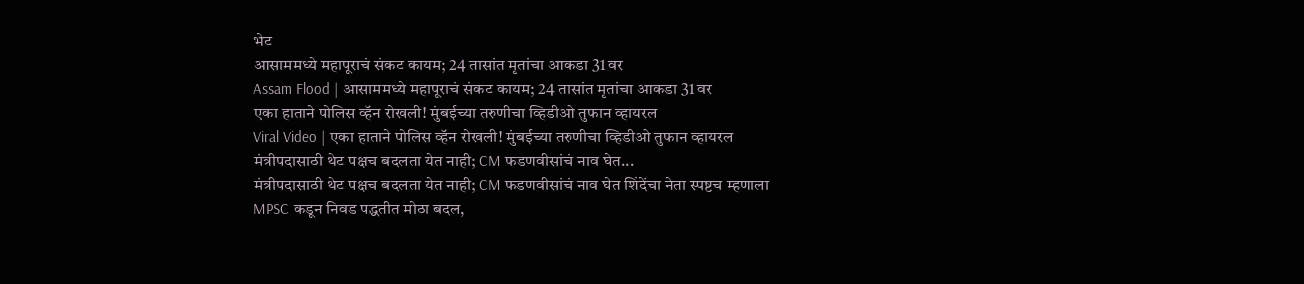भेट
आसाममध्ये महापूराचं संकट कायम; 24 तासांत मृतांचा आकडा 31 वर
Assam Flood | आसाममध्ये महापूराचं संकट कायम; 24 तासांत मृतांचा आकडा 31 वर
एका हाताने पोलिस व्हॅन रोखली! मुंबईच्या तरुणीचा व्हिडीओ तुफान व्हायरल
Viral Video | एका हाताने पोलिस व्हॅन रोखली! मुंबईच्या तरुणीचा व्हिडीओ तुफान व्हायरल
मंत्रीपदासाठी थेट पक्षच बदलता येत नाही; CM फडणवीसांचं नाव घेत...
मंत्रीपदासाठी थेट पक्षच बदलता येत नाही; CM फडणवीसांचं नाव घेत शिंदेंचा नेता स्पष्टच म्हणाला
MPSC कडून निवड पद्धतीत मोठा बदल,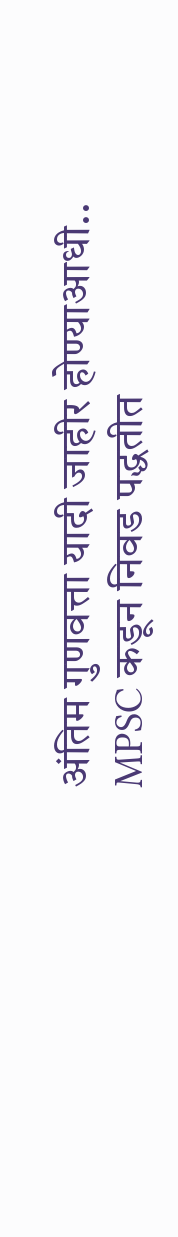अंतिम गुणवत्ता यादी जाहीर होण्याआधी..
MPSC कडून निवड पद्धतीत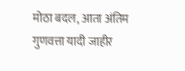मोठा बदल, आता अंतिम गुणवत्ता यादी जाहीर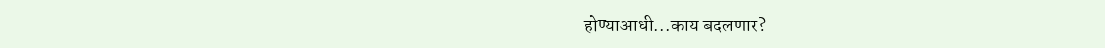होण्याआधी...काय बदलणार?